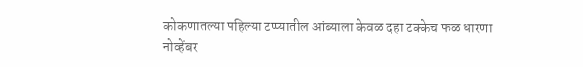कोकणातल्या पहिल्या टप्प्यातील आंब्याला केवळ दहा टक्केच फळ धारणा
नोव्हेंबर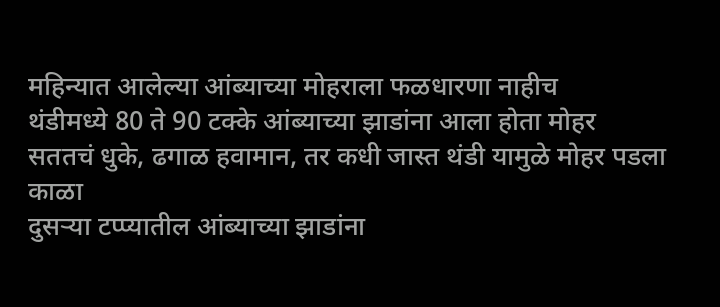महिन्यात आलेल्या आंब्याच्या मोहराला फळधारणा नाहीच
थंडीमध्ये 80 ते 90 टक्के आंब्याच्या झाडांना आला होता मोहर
सततचं धुके, ढगाळ हवामान, तर कधी जास्त थंडी यामुळे मोहर पडला काळा
दुसऱ्या टप्प्यातील आंब्याच्या झाडांना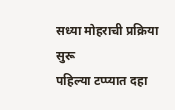सध्या मोहराची प्रक्रिया सुरू
पहिल्या टप्प्यात दहा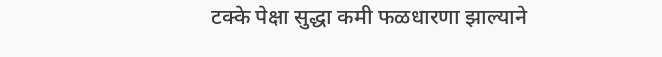टक्के पेक्षा सुद्धा कमी फळधारणा झाल्याने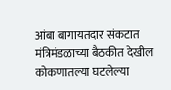आंबा बागायतदार संकटात
मंत्रिमंडळाच्या बैठकीत देखील कोकणातल्या घटलेल्या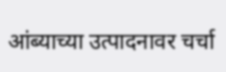आंब्याच्या उत्पादनावर चर्चा